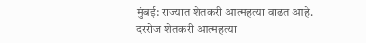मुंबई: राज्यात शेतकरी आत्महत्या वाढत आहे. दररोज शेतकरी आत्महत्या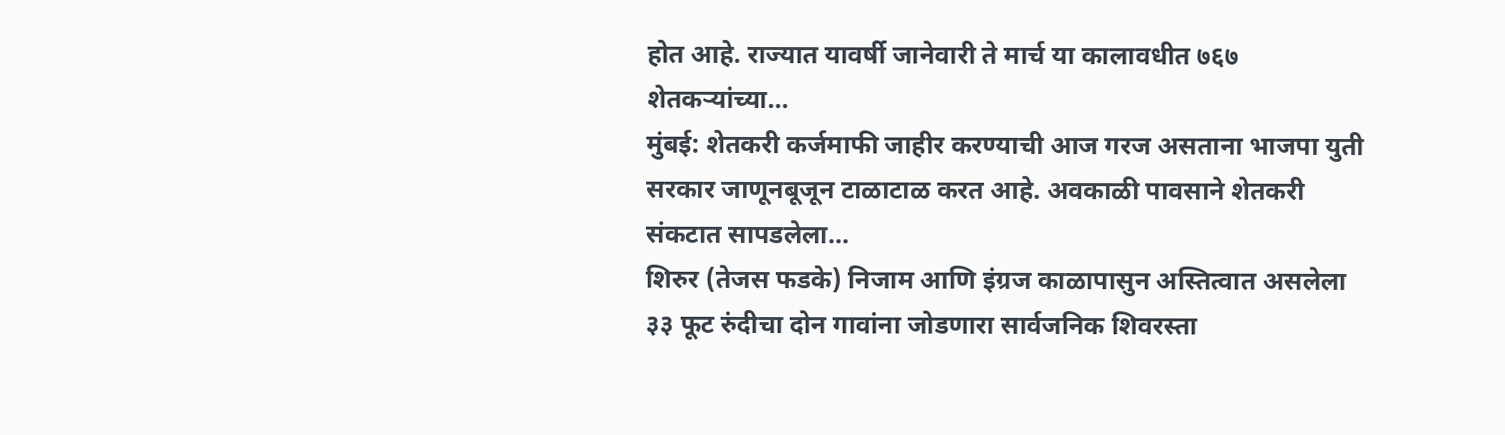होत आहे. राज्यात यावर्षी जानेवारी ते मार्च या कालावधीत ७६७ शेतकऱ्यांच्या…
मुंबई: शेतकरी कर्जमाफी जाहीर करण्याची आज गरज असताना भाजपा युती सरकार जाणूनबूजून टाळाटाळ करत आहे. अवकाळी पावसाने शेतकरी संकटात सापडलेला…
शिरुर (तेजस फडके) निजाम आणि इंग्रज काळापासुन अस्तित्वात असलेला ३३ फूट रुंदीचा दोन गावांना जोडणारा सार्वजनिक शिवरस्ता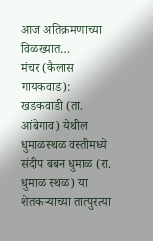आज अतिक्रमणाच्या विळख्यात…
मंचर (कैलास गायकवाड): खडकवाडी (ता. आंबेगाव) येथील धुमाळस्थळ वस्तीमध्ये संदीप बबन धुमाळ (रा. धुमाळ स्थळ) या शेतकऱ्याच्या तात्पुरत्या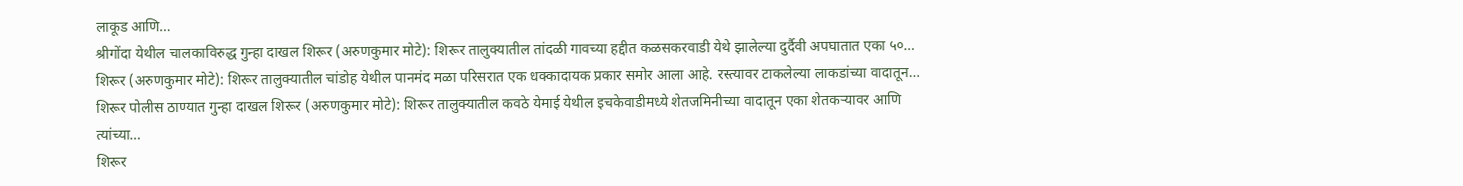लाकूड आणि…
श्रीगोंदा येथील चालकाविरुद्ध गुन्हा दाखल शिरूर (अरुणकुमार मोटे): शिरूर तालुक्यातील तांदळी गावच्या हद्दीत कळसकरवाडी येथे झालेल्या दुर्दैवी अपघातात एका ५०…
शिरूर (अरुणकुमार मोटे): शिरूर तालुक्यातील चांडोह येथील पानमंद मळा परिसरात एक धक्कादायक प्रकार समोर आला आहे. रस्त्यावर टाकलेल्या लाकडांच्या वादातून…
शिरूर पोलीस ठाण्यात गुन्हा दाखल शिरूर (अरुणकुमार मोटे): शिरूर तालुक्यातील कवठे येमाई येथील इचकेवाडीमध्ये शेतजमिनीच्या वादातून एका शेतकऱ्यावर आणि त्यांच्या…
शिरूर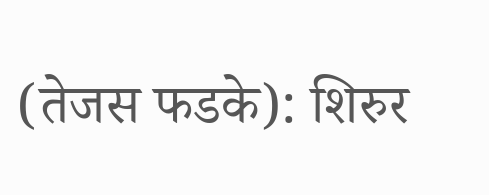(तेजस फडके): शिरुर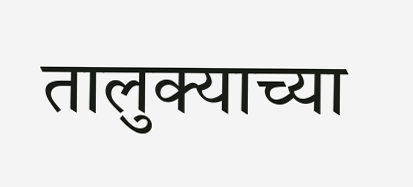तालुक्याच्या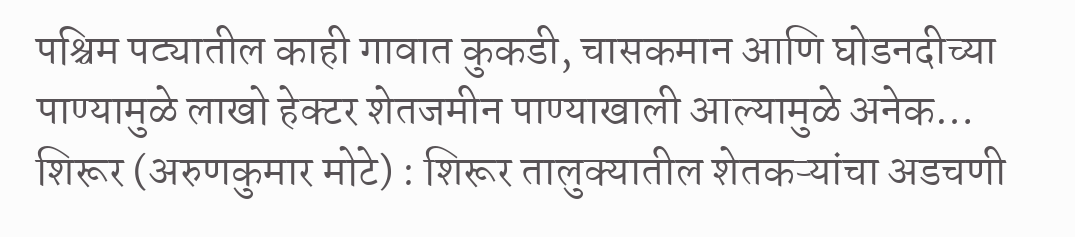पश्चिम पट्यातील काही गावात कुकडी, चासकमान आणि घोडनदीच्या पाण्यामुळे लाखो हेक्टर शेतजमीन पाण्याखाली आल्यामुळे अनेक…
शिरूर (अरुणकुमार मोटे) : शिरूर तालुक्यातील शेतकऱ्यांचा अडचणी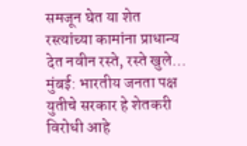समजून घेत या शेत रस्त्यांच्या कामांना प्राधान्य देत नवीन रस्ते, रस्ते खुले…
मुंबई: भारतीय जनता पक्ष युतीचे सरकार हे शेतकरी विरोधी आहे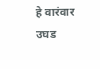हे वारंवार उघड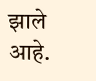झाले आहे.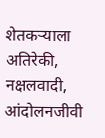शेतकऱ्याला अतिरेकी, नक्षलवादी, आंदोलनजीवी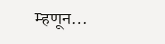म्हणून…